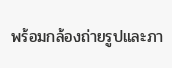พร้อมกล้องถ่ายรูปและภา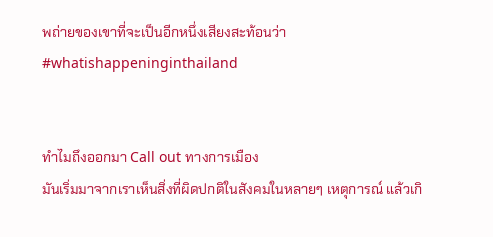พถ่ายของเขาที่จะเป็นอีกหนึ่งเสียงสะท้อนว่า
#whatishappeninginthailand


ทำไมถึงออกมา Call out ทางการเมือง
มันเริ่มมาจากเราเห็นสิ่งที่ผิดปกติในสังคมในหลายๆ เหตุการณ์ แล้วเกิ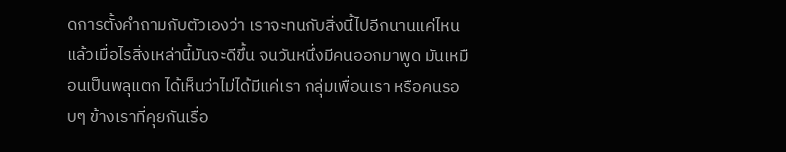ดการตั้งคำถามกับตัวเองว่า เราจะทนกับสิ่งนี้ไปอีกนานแค่ไหน แล้วเมื่อไรสิ่งเหล่านี้มันจะดีขึ้น จนวันหนึ่งมีคนออกมาพูด มันเหมือนเป็นพลุแตก ได้เห็นว่าไม่ได้มีแค่เรา กลุ่มเพื่อนเรา หรือคนรอบๆ ข้างเราที่คุยกันเรื่อ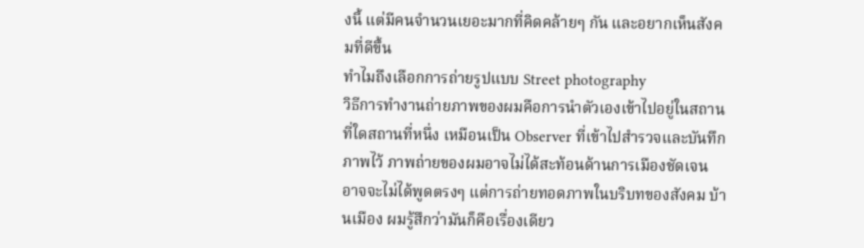งนี้ แต่มีคนจำนวนเยอะมากที่คิดคล้ายๆ กัน และอยากเห็นสังคมที่ดีขึ้น
ทำไมถึงเลือกการถ่ายรูปแบบ Street photography
วิธีการทำงานถ่ายภาพของผมคือการนำตัวเองเข้าไปอยู่ในสถานที่ใดสถานที่หนึ่ง เหมือนเป็น Observer ที่เข้าไปสำรวจและบันทึกภาพไว้ ภาพถ่ายของผมอาจไม่ได้สะท้อนด้านการเมืองชัดเจน อาจจะไม่ได้พูดตรงๆ แต่การถ่ายทอดภาพในบริบทของสังคม บ้านเมือง ผมรู้สึกว่ามันก็คือเรื่องเดียว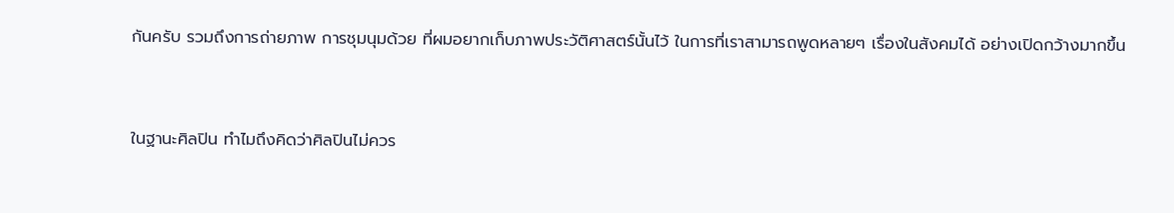กันครับ รวมถึงการถ่ายภาพ การชุมนุมด้วย ที่ผมอยากเก็บภาพประวัติศาสตร์นั้นไว้ ในการที่เราสามารถพูดหลายๆ เรื่องในสังคมได้ อย่างเปิดกว้างมากขึ้น


ในฐานะศิลปิน ทำไมถึงคิดว่าศิลปินไม่ควร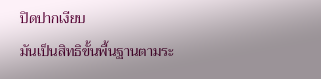ปิดปากเงียบ
มันเป็นสิทธิขั้นพื้นฐานตามระ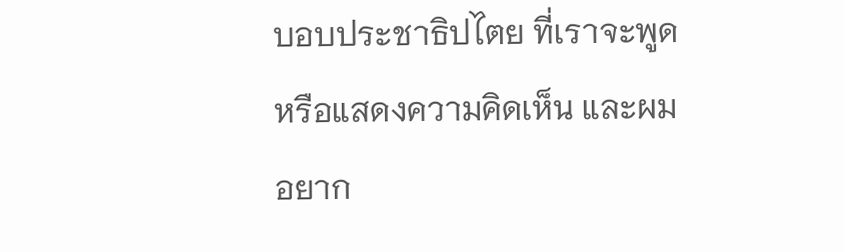บอบประชาธิปไตย ที่เราจะพูดหรือแสดงความคิดเห็น และผมอยาก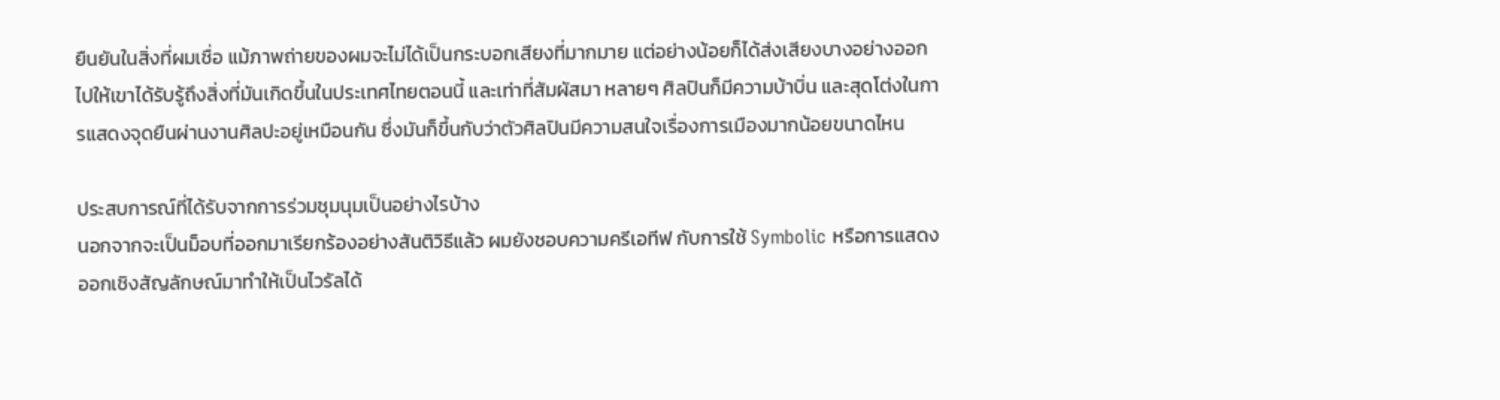ยืนยันในสิ่งที่ผมเชื่อ แม้ภาพถ่ายของผมจะไม่ได้เป็นกระบอกเสียงที่มากมาย แต่อย่างน้อยก็ได้ส่งเสียงบางอย่างออกไปให้เขาได้รับรู้ถึงสิ่งที่มันเกิดขึ้นในประเทศไทยตอนนี้ และเท่าที่สัมผัสมา หลายๆ ศิลปินก็มีความบ้าบิ่น และสุดโต่งในการแสดงจุดยืนผ่านงานศิลปะอยู่เหมือนกัน ซึ่งมันก็ขึ้นกับว่าตัวศิลปินมีความสนใจเรื่องการเมืองมากน้อยขนาดไหน

ประสบการณ์ที่ได้รับจากการร่วมชุมนุมเป็นอย่างไรบ้าง
นอกจากจะเป็นม็อบที่ออกมาเรียกร้องอย่างสันติวิธีแล้ว ผมยังชอบความครีเอทีฟ กับการใช้ Symbolic หรือการแสดงออกเชิงสัญลักษณ์มาทำให้เป็นไวรัลได้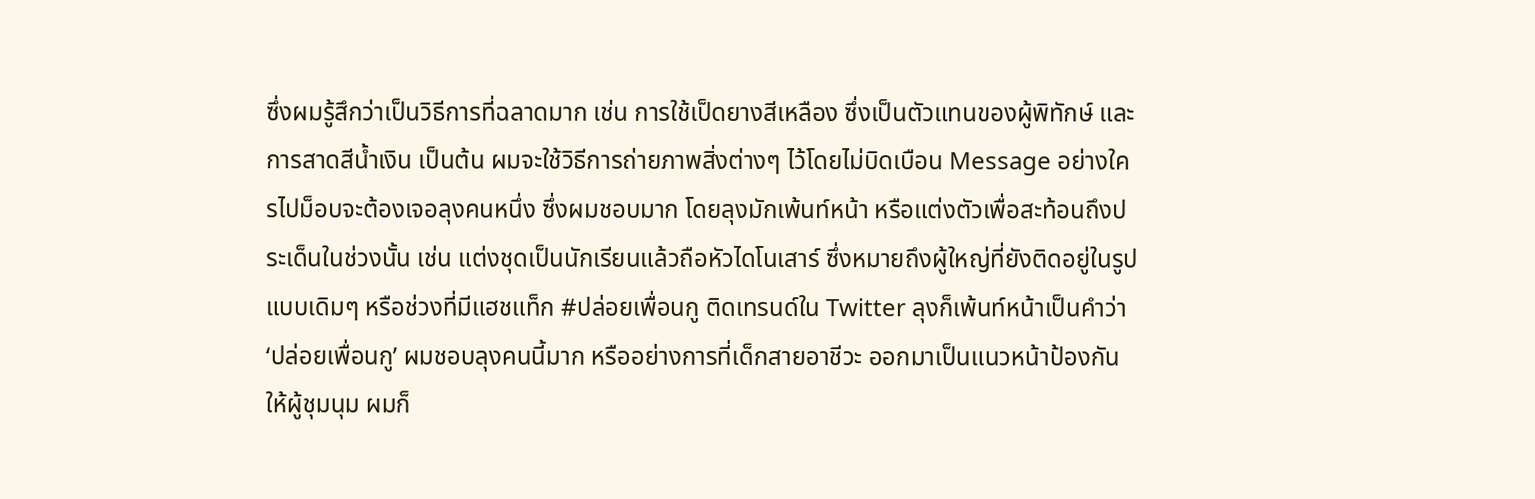ซึ่งผมรู้สึกว่าเป็นวิธีการที่ฉลาดมาก เช่น การใช้เป็ดยางสีเหลือง ซึ่งเป็นตัวแทนของผู้พิทักษ์ และการสาดสีน้ำเงิน เป็นต้น ผมจะใช้วิธีการถ่ายภาพสิ่งต่างๆ ไว้โดยไม่บิดเบือน Message อย่างใครไปม็อบจะต้องเจอลุงคนหนึ่ง ซึ่งผมชอบมาก โดยลุงมักเพ้นท์หน้า หรือแต่งตัวเพื่อสะท้อนถึงประเด็นในช่วงนั้น เช่น แต่งชุดเป็นนักเรียนแล้วถือหัวไดโนเสาร์ ซึ่งหมายถึงผู้ใหญ่ที่ยังติดอยู่ในรูปแบบเดิมๆ หรือช่วงที่มีแฮชแท็ก #ปล่อยเพื่อนกู ติดเทรนด์ใน Twitter ลุงก็เพ้นท์หน้าเป็นคำว่า ‘ปล่อยเพื่อนกู’ ผมชอบลุงคนนี้มาก หรืออย่างการที่เด็กสายอาชีวะ ออกมาเป็นแนวหน้าป้องกันให้ผู้ชุมนุม ผมก็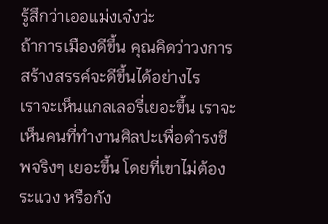รู้สึกว่าเออแม่งเจ๋งว่ะ
ถ้าการเมืองดีขึ้น คุณคิดว่าวงการสร้างสรรค์จะดีขึ้นได้อย่างไร
เราจะเห็นแกลเลอรี่เยอะขึ้น เราจะเห็นคนที่ทำงานศิลปะเพื่อดำรงชีพจริงๆ เยอะขึ้น โดยที่เขาไม่ต้องระแวง หรือกัง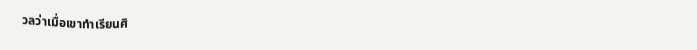วลว่าเมื่อเขาทำเรียนศิ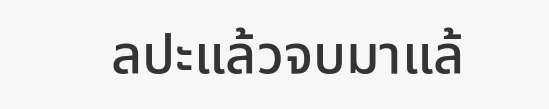ลปะแล้วจบมาแล้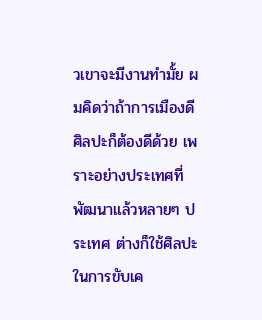วเขาจะมีงานทำมั้ย ผมคิดว่าถ้าการเมืองดี ศิลปะก็ต้องดีด้วย เพราะอย่างประเทศที่พัฒนาแล้วหลายๆ ประเทศ ต่างก็ใช้ศิลปะในการขับเค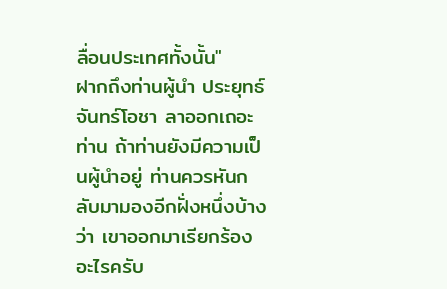ลื่อนประเทศทั้งนั้น"
ฝากถึงท่านผู้นำ ประยุทธ์ จันทร์โอชา ลาออกเถอะท่าน ถ้าท่านยังมีความเป็นผู้นำอยู่ ท่านควรหันกลับมามองอีกฝั่งหนึ่งบ้างว่า เขาออกมาเรียกร้องอะไรครับ